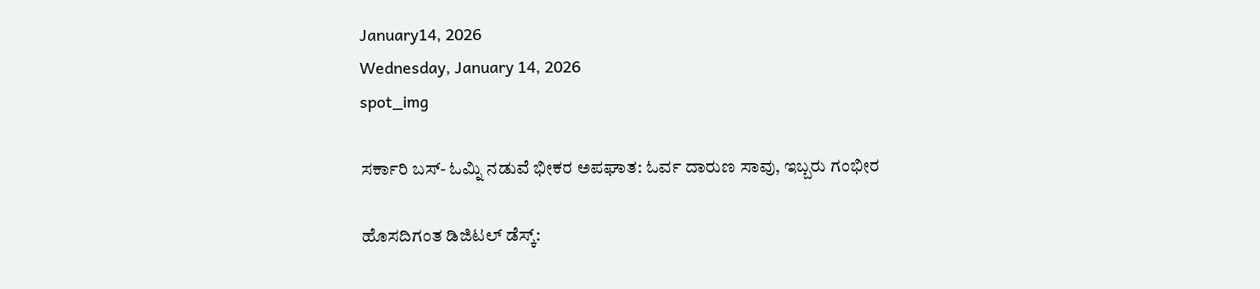January14, 2026
Wednesday, January 14, 2026
spot_img

ಸರ್ಕಾರಿ ಬಸ್- ಓಮ್ನಿ ನಡುವೆ ಭೀಕರ ಅಪಘಾತ: ಓರ್ವ ದಾರುಣ ಸಾವು, ಇಬ್ಬರು ಗಂಭೀರ

ಹೊಸದಿಗಂತ ಡಿಜಿಟಲ್ ಡೆಸ್ಕ್: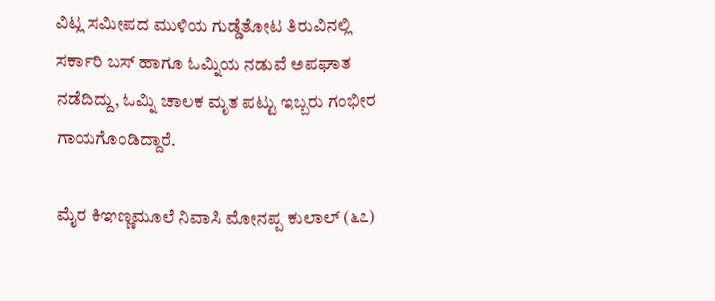ವಿಟ್ಲ ಸಮೀಪದ ಮುಳಿಯ ಗುಡ್ಡೆತೋಟ ತಿರುವಿನಲ್ಲಿ ಸರ್ಕಾರಿ ಬಸ್ ಹಾಗೂ ಓಮ್ನಿಯ ನಡುವೆ ಅಪಘಾತ ನಡೆದಿದ್ದು, ಓಮ್ನಿ ಚಾಲಕ ಮೃತ ಪಟ್ಟು ಇಬ್ಬರು ಗಂಭೀರ ಗಾಯಗೊಂಡಿದ್ದಾರೆ.

ಮೈರ ಕಿಞಣ್ಣಮೂಲೆ ನಿವಾಸಿ ಮೋನಪ್ಪ ಕುಲಾಲ್ (೬೭)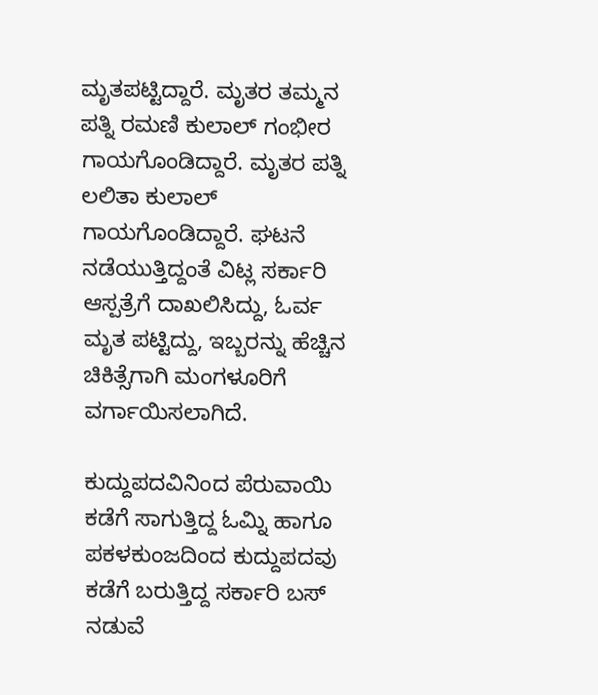ಮೃತಪಟ್ಟಿದ್ದಾರೆ. ಮೃತರ ತಮ್ಮನ ಪತ್ನಿ ರಮಣಿ ಕುಲಾಲ್ ಗಂಭೀರ ಗಾಯಗೊಂಡಿದ್ದಾರೆ. ಮೃತರ ಪತ್ನಿ ಲಲಿತಾ ಕುಲಾಲ್ ಗಾಯಗೊಂಡಿದ್ದಾರೆ. ಘಟನೆ ನಡೆಯುತ್ತಿದ್ದಂತೆ ವಿಟ್ಲ ಸರ್ಕಾರಿ ಆಸ್ಪತ್ರೆಗೆ ದಾಖಲಿಸಿದ್ದು, ಓರ್ವ ಮೃತ ಪಟ್ಟಿದ್ದು, ಇಬ್ಬರನ್ನು ಹೆಚ್ಚಿನ ಚಿಕಿತ್ಸೆಗಾಗಿ ಮಂಗಳೂರಿಗೆ ವರ್ಗಾಯಿಸಲಾಗಿದೆ.

ಕುದ್ದುಪದವಿನಿಂದ ಪೆರುವಾಯಿ ಕಡೆಗೆ ಸಾಗುತ್ತಿದ್ದ ಓಮ್ನಿ ಹಾಗೂ ಪಕಳಕುಂಜದಿಂದ ಕುದ್ದುಪದವು ಕಡೆಗೆ ಬರುತ್ತಿದ್ದ ಸರ್ಕಾರಿ ಬಸ್ ನಡುವೆ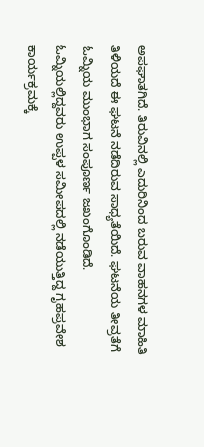ಅಪಘಾತಗಿದೆ. ತಿರುವಿನಲ್ಲಿ ಎದುರಿನಿಂದ ಬರುವ ವಾಹನಗಳ ಮಾಹಿತಿ ತಿಳಿಯದೆ ಈ ಘಟನೆ ನಡೆದಿರುವ ಸಾಧ್ಯತೆಯಿದೆ. ಘಟನೆಯ ತೀವ್ರತೆಗೆ ಓಮ್ನಿಯ ಮುಂಭಾಗ ಸಂಪೂರ್ಣ ಜಖಂಗೊಂಡಿದೆ. ಓಮ್ನಿಯಲ್ಲಿದ್ದವರು ಉಪ್ಪಳ ಸಮೀಪದಲ್ಲಿ ನಡೆಯುತ್ತಿದ್ದ ಗೃಹಪ್ರವೇಶ ಕಾರ್ಯಕ್ರಮಕ್ಕೆ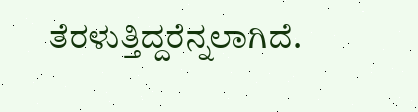ತೆರಳುತ್ತಿದ್ದರೆನ್ನಲಾಗಿದೆ.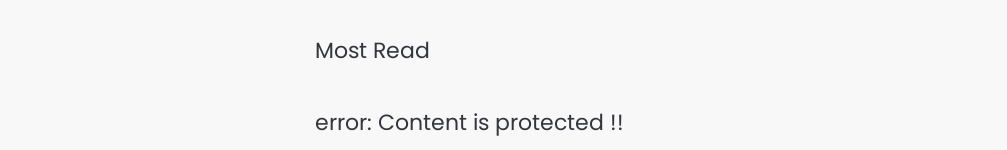Most Read

error: Content is protected !!